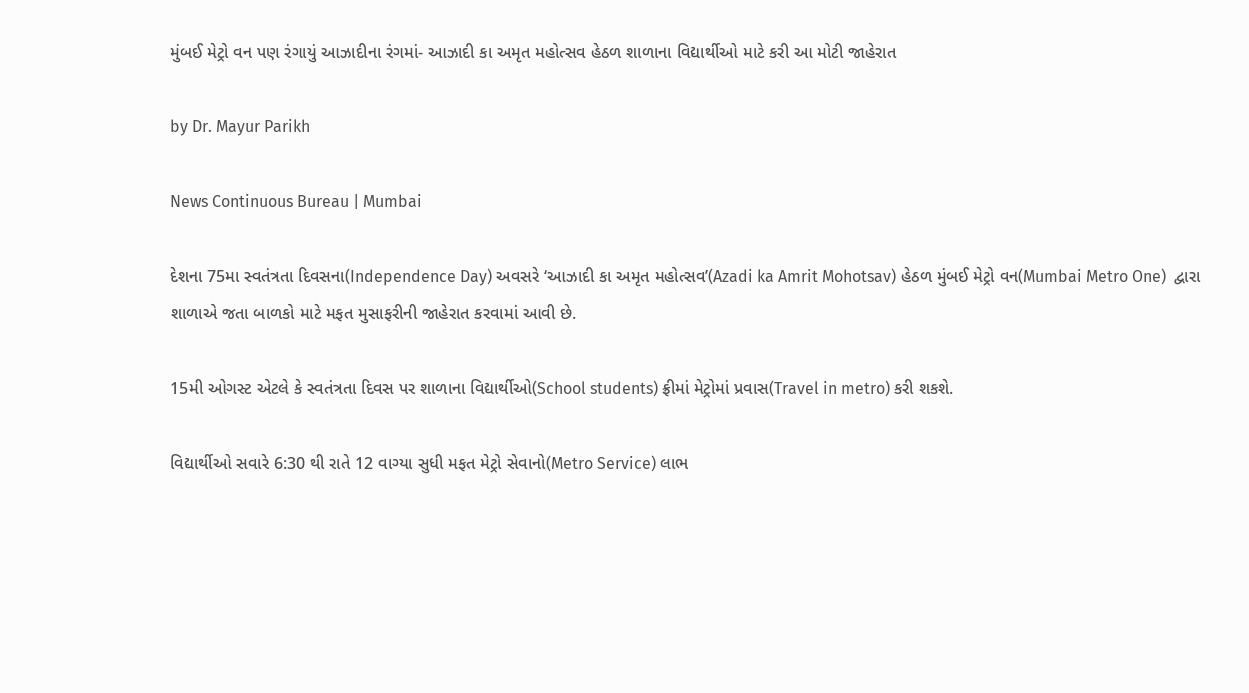મુંબઈ મેટ્રો વન પણ રંગાયું આઝાદીના રંગમાં- આઝાદી કા અમૃત મહોત્સવ હેઠળ શાળાના વિદ્યાર્થીઓ માટે કરી આ મોટી જાહેરાત

by Dr. Mayur Parikh

News Continuous Bureau | Mumbai

દેશના 75મા સ્વતંત્રતા દિવસના(Independence Day) અવસરે ‘આઝાદી કા અમૃત મહોત્સવ’(Azadi ka Amrit Mohotsav) હેઠળ મુંબઈ મેટ્રો વન(Mumbai Metro One)  દ્વારા શાળાએ જતા બાળકો માટે મફત મુસાફરીની જાહેરાત કરવામાં આવી છે.

15મી ઓગસ્ટ એટલે કે સ્વતંત્રતા દિવસ પર શાળાના વિદ્યાર્થીઓ(School students) ફ્રીમાં મેટ્રોમાં પ્રવાસ(Travel in metro) કરી શકશે.

વિદ્યાર્થીઓ સવારે 6:30 થી રાતે 12 વાગ્યા સુધી મફત મેટ્રો સેવાનો(Metro Service) લાભ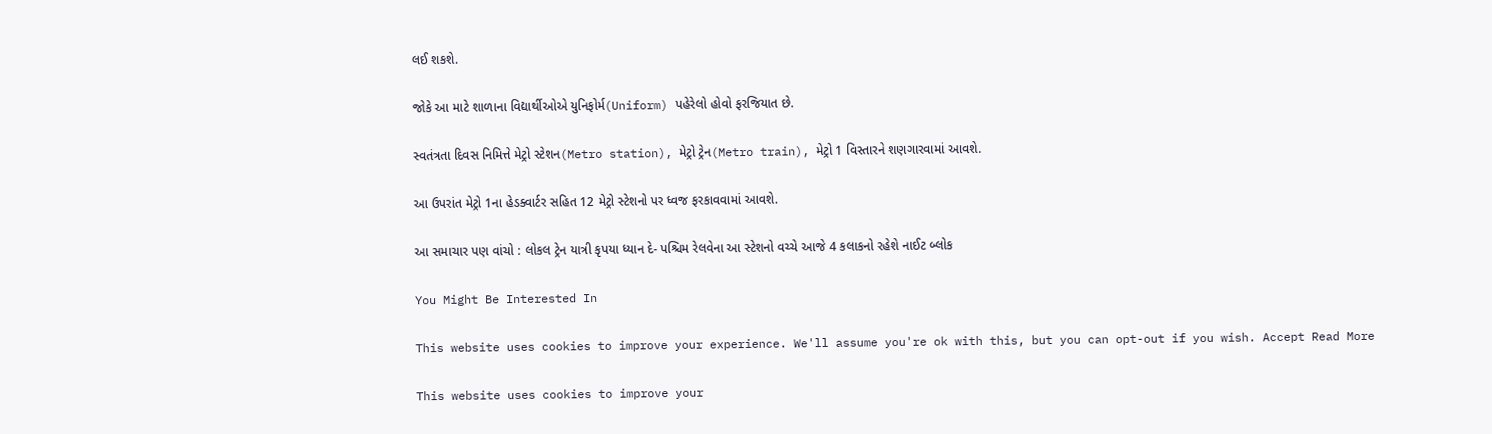લઈ શકશે.

જોકે આ માટે શાળાના વિદ્યાર્થીઓએ યુનિફોર્મ(Uniform) પહેરેલો હોવો ફરજિયાત છે.

સ્વતંત્રતા દિવસ નિમિત્તે મેટ્રો સ્ટેશન(Metro station), મેટ્રો ટ્રેન(Metro train), મેટ્રો 1 વિસ્તારને શણગારવામાં આવશે.

આ ઉપરાંત મેટ્રો 1ના હેડક્વાર્ટર સહિત 12 મેટ્રો સ્ટેશનો પર ધ્વજ ફરકાવવામાં આવશે.

આ સમાચાર પણ વાંચો : લોકલ ટ્રેન યાત્રી કૃપયા ધ્યાન દે- પશ્ચિમ રેલવેના આ સ્ટેશનો વચ્ચે આજે 4 કલાકનો રહેશે નાઈટ બ્લોક

You Might Be Interested In

This website uses cookies to improve your experience. We'll assume you're ok with this, but you can opt-out if you wish. Accept Read More

This website uses cookies to improve your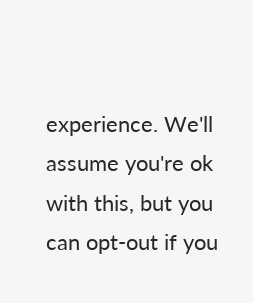experience. We'll assume you're ok with this, but you can opt-out if you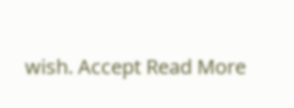wish. Accept Read More